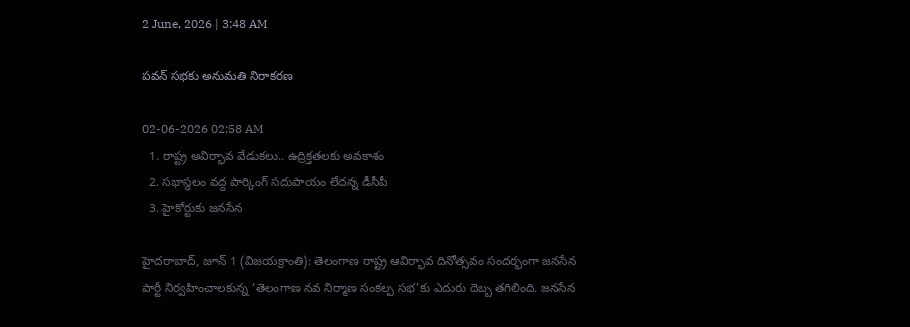2 June, 2026 | 3:48 AM

పవన్ సభకు అనుమతి నిరాకరణ

02-06-2026 02:58 AM
  1. రాష్ట్ర అవిర్భావ వేడుకలు.. ఉద్రిక్తతలకు అవకాశం
  2. సభాస్థలం వద్ద పార్కింగ్ సదుపాయం లేదన్న డీసీపీ
  3. హైకోర్టుకు జనసేన

హైదరాబాద్, జూన్ 1 (విజయక్రాంతి): తెలంగాణ రాష్ట్ర ఆవిర్భావ దినోత్సవం సందర్భంగా జనసేన పార్టీ నిర్వహించాలకున్న ‘తెలంగాణ నవ నిర్మాణ సంకల్ప సభ’కు ఎదురు దెబ్బ తగిలింది. జనసేన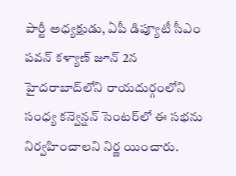పార్టీ అధ్యక్షుడు, ఏపీ డిప్యూటీ సీఎం పవన్ కళ్యాణ్ జూన్ 2న హైదరాబాద్‌లోని రాయదుర్గంలోని సంధ్య కన్వెన్షన్ సెంటర్‌లో ఈ సభను నిర్వహించాలని నిర్ణ యించారు.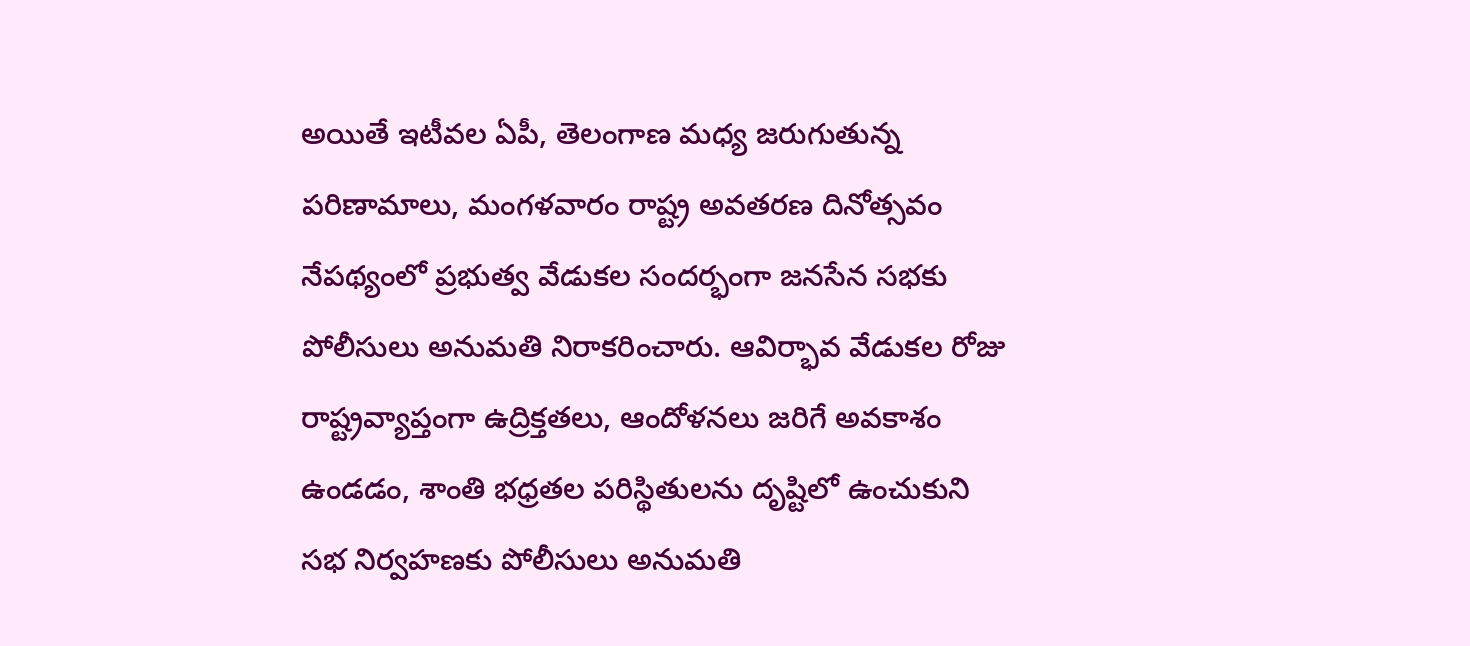అయితే ఇటీవల ఏపీ, తెలంగాణ మధ్య జరుగుతున్న పరిణామాలు, మంగళవారం రాష్ట్ర అవతరణ దినోత్సవం నేపథ్యంలో ప్రభుత్వ వేడుకల సందర్భంగా జనసేన సభకు పోలీసులు అనుమతి నిరాకరించారు. ఆవిర్భావ వేడుకల రోజు రాష్ట్రవ్యాప్తంగా ఉద్రిక్తతలు, ఆందోళనలు జరిగే అవకాశం ఉండడం, శాంతి భధ్రతల పరిస్థితులను దృష్టిలో ఉంచుకుని సభ నిర్వహణకు పోలీసులు అనుమతి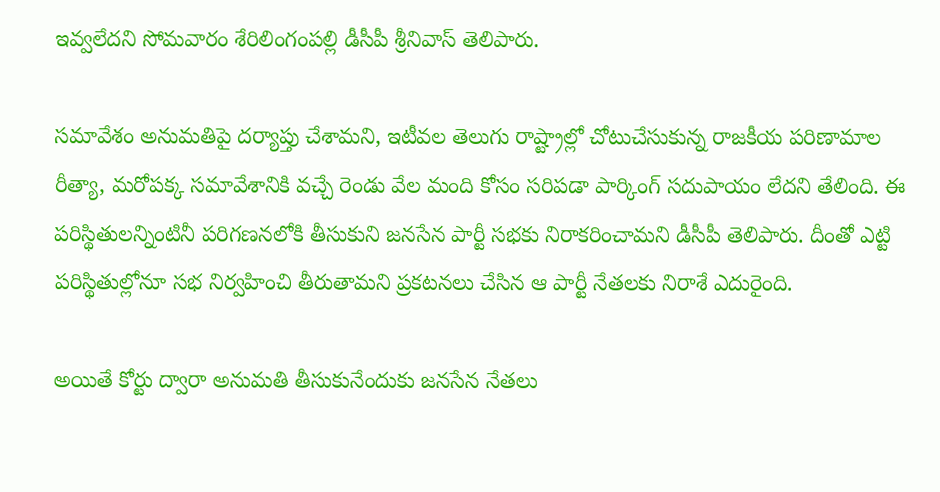ఇవ్వలేదని సోమవారం శేరిలింగంపల్లి డీసీపీ శ్రీనివాస్ తెలిపారు.

సమావేశం అనుమతిపై దర్యాప్తు చేశామని, ఇటీవల తెలుగు రాష్ట్రాల్లో చోటుచేసుకున్న రాజకీయ పరిణామాల రీత్యా, మరోపక్క సమావేశానికి వచ్చే రెండు వేల మంది కోసం సరిపడా పార్కింగ్ సదుపాయం లేదని తేలింది. ఈ పరిస్థితులన్నింటినీ పరిగణనలోకి తీసుకుని జనసేన పార్టీ సభకు నిరాకరించామని డీసీపీ తెలిపారు. దీంతో ఎట్టి పరిస్థితుల్లోనూ సభ నిర్వహించి తీరుతామని ప్రకటనలు చేసిన ఆ పార్టీ నేతలకు నిరాశే ఎదురైంది.

అయితే కోర్టు ద్వారా అనుమతి తీసుకునేందుకు జనసేన నేతలు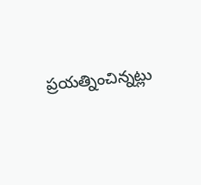ప్రయత్నించిన్నట్లు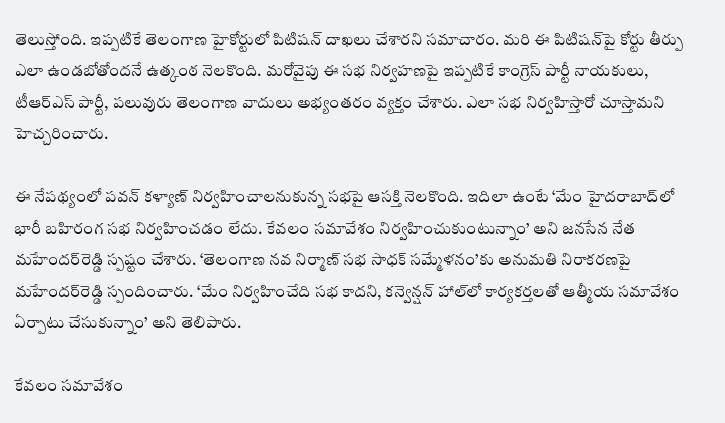తెలుస్తోంది. ఇప్పటికే తెలంగాణ హైకోర్టులో పిటిషన్ దాఖలు చేశారని సమాచారం. మరి ఈ పిటిషన్‌పై కోర్టు తీర్పు ఎలా ఉండబోతోందనే ఉత్కంఠ నెలకొంది. మరోవైపు ఈ సభ నిర్వహణపై ఇప్పటికే కాంగ్రెస్ పార్టీ నాయకులు, టీఆర్‌ఎస్ పార్టీ, పలువురు తెలంగాణ వాదులు అభ్యంతరం వ్యక్తం చేశారు. ఎలా సభ నిర్వహిస్తారో చూస్తామని హెచ్చరించారు.

ఈ నేపథ్యంలో పవన్ కళ్యాణ్ నిర్వహించాలనుకున్న సభపై ఆసక్తి నెలకొంది. ఇదిలా ఉంటే ‘మేం హైదరాబాద్‌లో భారీ బహిరంగ సభ నిర్వహించడం లేదు. కేవలం సమావేశం నిర్వహించుకుంటున్నాం’ అని జనసేన నేత మహేందర్‌రెడ్డి స్పష్టం చేశారు. ‘తెలంగాణ నవ నిర్మాణ్ సభ సాధక్ సమ్మేళనం’కు అనుమతి నిరాకరణపై మహేందర్‌రెడ్డి స్పందించారు. ‘మేం నిర్వహించేది సభ కాదని, కన్వెన్షన్ హాల్‌లో కార్యకర్తలతో ఆత్మీయ సమావేశం ఏర్పాటు చేసుకున్నాం’ అని తెలిపారు.

కేవలం సమావేశం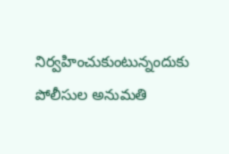నిర్వహించుకుంటున్నందుకు పోలీసుల అనుమతి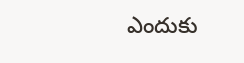ఎందుకు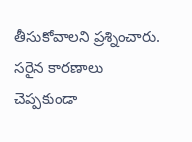తీసుకోవాలని ప్రశ్నించారు. సరైన కారణాలు చెప్పకుండా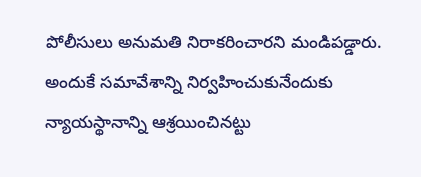పోలీసులు అనుమతి నిరాకరించారని మండిపడ్డారు. అందుకే సమావేశాన్ని నిర్వహించుకునేందుకు న్యాయస్థానాన్ని ఆశ్రయించినట్టు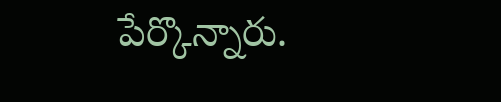పేర్కొన్నారు.